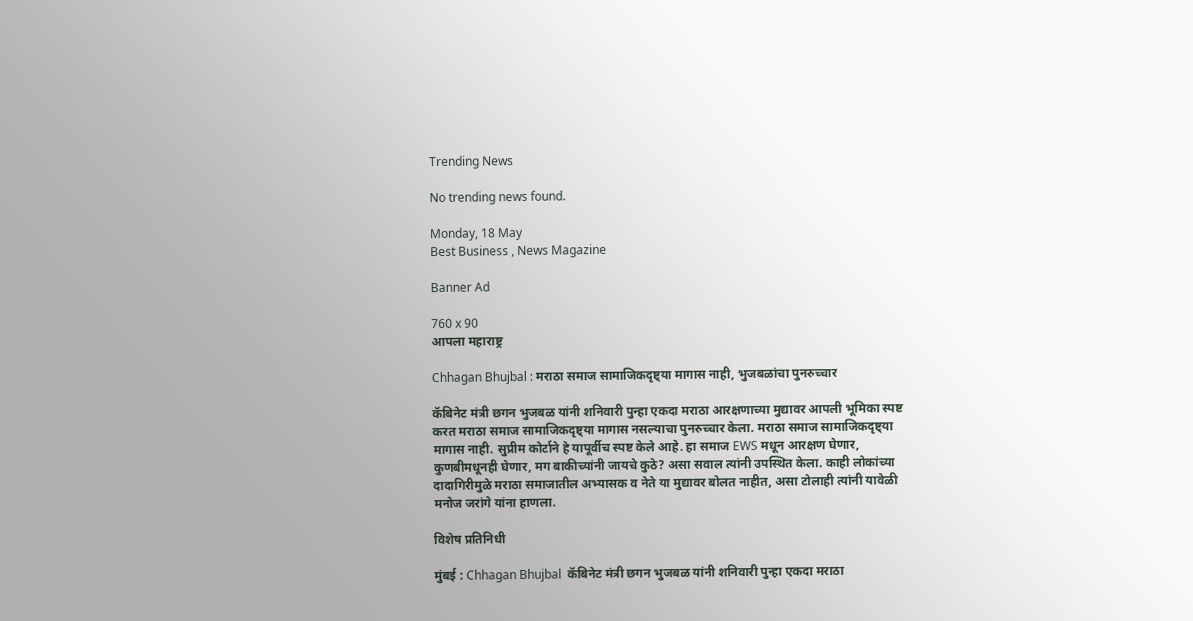Trending News

No trending news found.

Monday, 18 May
Best Business , News Magazine

Banner Ad

760 x 90
आपला महाराष्ट्र

Chhagan Bhujbal : मराठा समाज सामाजिकदृष्ट्या मागास नाही, भुजबळांचा पुनरुच्चार

कॅबिनेट मंत्री छगन भुजबळ यांनी शनिवारी पुन्हा एकदा मराठा आरक्षणाच्या मुद्यावर आपली भूमिका स्पष्ट करत मराठा समाज सामाजिकदृष्ट्या मागास नसल्याचा पुनरुच्चार केला. मराठा समाज सामाजिकदृष्ट्या मागास नाही. सुप्रीम कोर्टाने हे यापूर्वीच स्पष्ट केले आहे. हा समाज EWS मधून आरक्षण घेणार, कुणबीमधूनही घेणार, मग बाकीच्यांनी जायचे कुठे? असा सवाल त्यांनी उपस्थित केला. काही लोकांच्या दादागिरीमुळे मराठा समाजातील अभ्यासक व नेते या मुद्यावर बोलत नाहीत, असा टोलाही त्यांनी यावेळी मनोज जरांगे यांना हाणला.

विशेष प्रतिनिधी

मुंबई : Chhagan Bhujbal  कॅबिनेट मंत्री छगन भुजबळ यांनी शनिवारी पुन्हा एकदा मराठा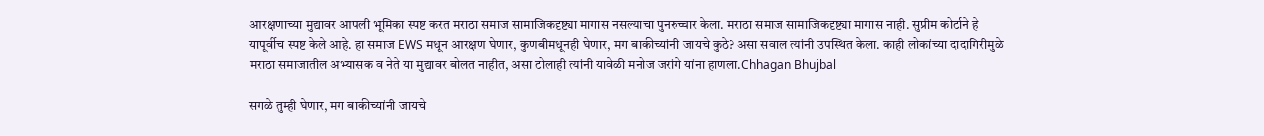आरक्षणाच्या मुद्यावर आपली भूमिका स्पष्ट करत मराठा समाज सामाजिकदृष्ट्या मागास नसल्याचा पुनरुच्चार केला. मराठा समाज सामाजिकदृष्ट्या मागास नाही. सुप्रीम कोर्टाने हे यापूर्वीच स्पष्ट केले आहे. हा समाज EWS मधून आरक्षण घेणार, कुणबीमधूनही घेणार, मग बाकीच्यांनी जायचे कुठे? असा सवाल त्यांनी उपस्थित केला. काही लोकांच्या दादागिरीमुळे मराठा समाजातील अभ्यासक व नेते या मुद्यावर बोलत नाहीत, असा टोलाही त्यांनी यावेळी मनोज जरांगे यांना हाणला.Chhagan Bhujbal

सगळे तुम्ही घेणार, मग बाकीच्यांनी जायचे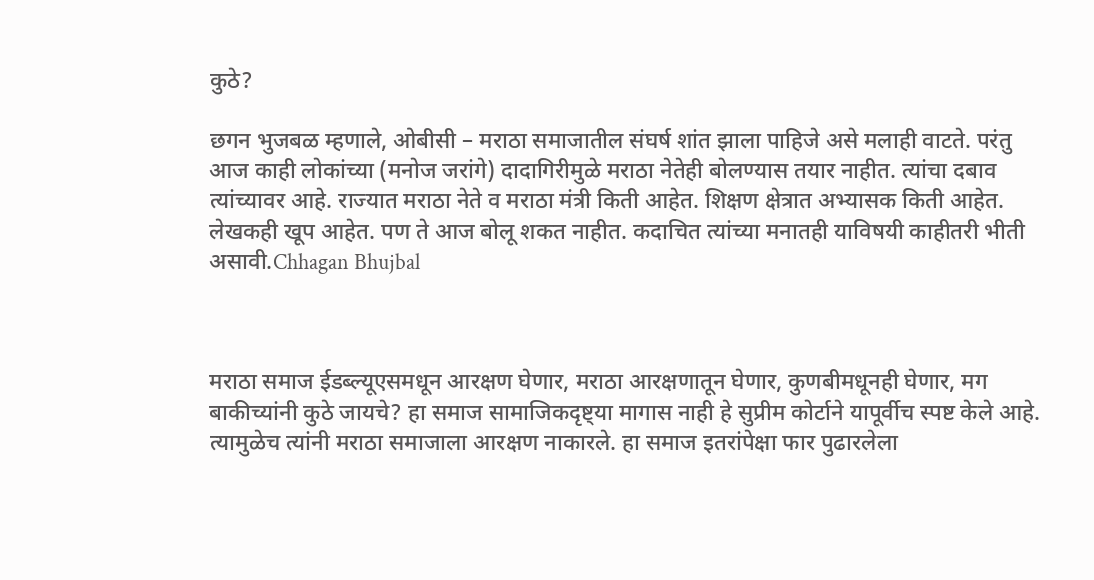कुठे?

छगन भुजबळ म्हणाले, ओबीसी – मराठा समाजातील संघर्ष शांत झाला पाहिजे असे मलाही वाटते. परंतु आज काही लोकांच्या (मनोज जरांगे) दादागिरीमुळे मराठा नेतेही बोलण्यास तयार नाहीत. त्यांचा दबाव त्यांच्यावर आहे. राज्यात मराठा नेते व मराठा मंत्री किती आहेत. शिक्षण क्षेत्रात अभ्यासक किती आहेत. लेखकही खूप आहेत. पण ते आज बोलू शकत नाहीत. कदाचित त्यांच्या मनातही याविषयी काहीतरी भीती असावी.Chhagan Bhujbal



मराठा समाज ईडब्ल्यूएसमधून आरक्षण घेणार, मराठा आरक्षणातून घेणार, कुणबीमधूनही घेणार, मग बाकीच्यांनी कुठे जायचे? हा समाज सामाजिकदृष्ट्या मागास नाही हे सुप्रीम कोर्टाने यापूर्वीच स्पष्ट केले आहे. त्यामुळेच त्यांनी मराठा समाजाला आरक्षण नाकारले. हा समाज इतरांपेक्षा फार पुढारलेला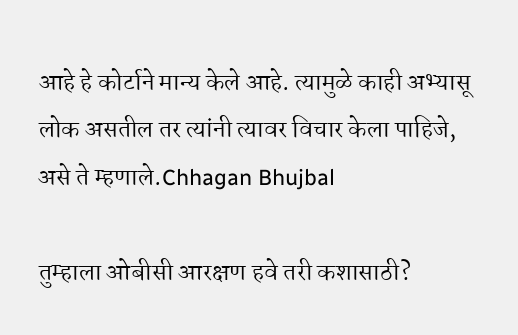आहे हे कोर्टाने मान्य केले आहे. त्यामुळे काही अभ्यासू लोक असतील तर त्यांनी त्यावर विचार केला पाहिजे, असे ते म्हणाले.Chhagan Bhujbal

तुम्हाला ओबीसी आरक्षण हवे तरी कशासाठी?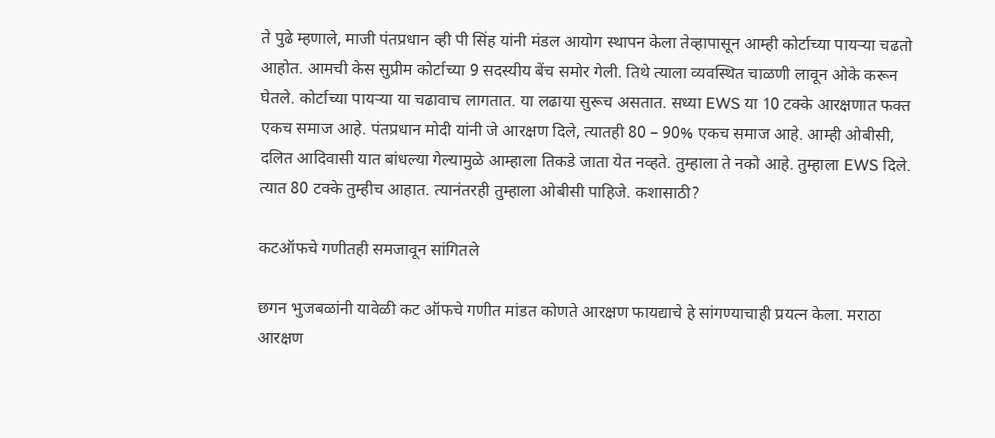ते पुढे म्हणाले, माजी पंतप्रधान व्ही पी सिंह यांनी मंडल आयोग स्थापन केला तेव्हापासून आम्ही कोर्टाच्या पायऱ्या चढतो आहोत. आमची केस सुप्रीम कोर्टाच्या 9 सदस्यीय बेंच समोर गेली. तिथे त्याला व्यवस्थित चाळणी लावून ओके करून घेतले. कोर्टाच्या पायऱ्या या चढावाच लागतात. या लढाया सुरूच असतात. सध्या EWS या 10 टक्के आरक्षणात फक्त एकच समाज आहे. पंतप्रधान मोदी यांनी जे आरक्षण दिले, त्यातही 80 – 90% एकच समाज आहे. आम्ही ओबीसी, दलित आदिवासी यात बांधल्या गेल्यामुळे आम्हाला तिकडे जाता येत नव्हते. तुम्हाला ते नको आहे. तुम्हाला EWS दिले. त्यात 80 टक्के तुम्हीच आहात. त्यानंतरही तुम्हाला ओबीसी पाहिजे. कशासाठी?

कटऑफचे गणीतही समजावून सांगितले

छगन भुजबळांनी यावेळी कट ऑफचे गणीत मांडत कोणते आरक्षण फायद्याचे हे सांगण्याचाही प्रयत्न केला. मराठा आरक्षण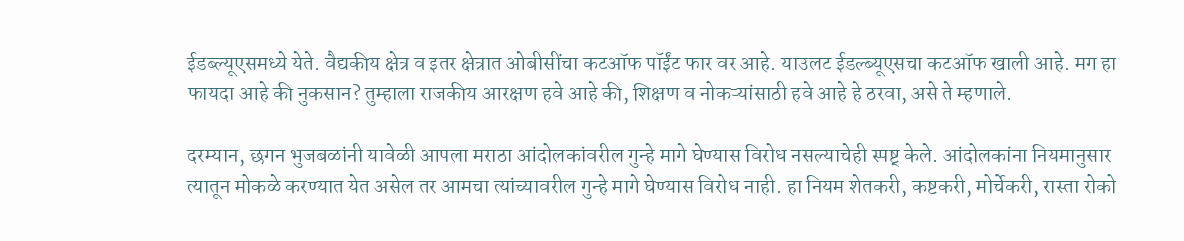ईडब्ल्यूएसमध्ये येते. वैद्यकीय क्षेत्र व इतर क्षेत्रात ओबीसींचा कटऑफ पॉईंट फार वर आहे. याउलट ईडल्ब्यूएसचा कटऑफ खाली आहे. मग हा फायदा आहे की नुकसान? तुम्हाला राजकीय आरक्षण हवे आहे की, शिक्षण व नोकऱ्यांसाठी हवे आहे हे ठरवा, असे ते म्हणाले.

दरम्यान, छगन भुजबळांनी यावेळी आपला मराठा आंदोलकांवरील गुन्हे मागे घेण्यास विरोध नसल्याचेही स्पष्ट् केले. आंदोलकांना नियमानुसार त्यातून मोकळे करण्यात येत असेल तर आमचा त्यांच्यावरील गुन्हे मागे घेण्यास विरोध नाही. हा नियम शेतकरी, कष्टकरी, मोर्चेकरी, रास्ता रोको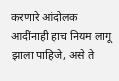करणारे आंदोलक आदींनाही हाच नियम लागू झाला पाहिजे, असे ते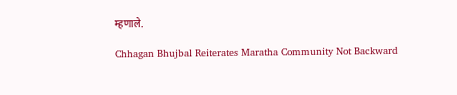म्हणाले.

Chhagan Bhujbal Reiterates Maratha Community Not Backward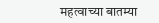महत्वाच्या बातम्या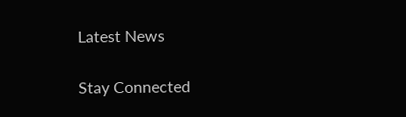Latest News

Stay Connected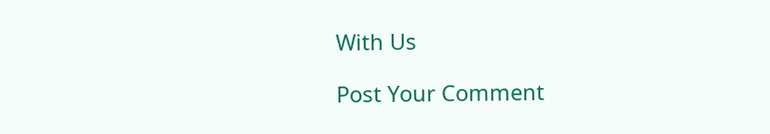With Us

Post Your Comment